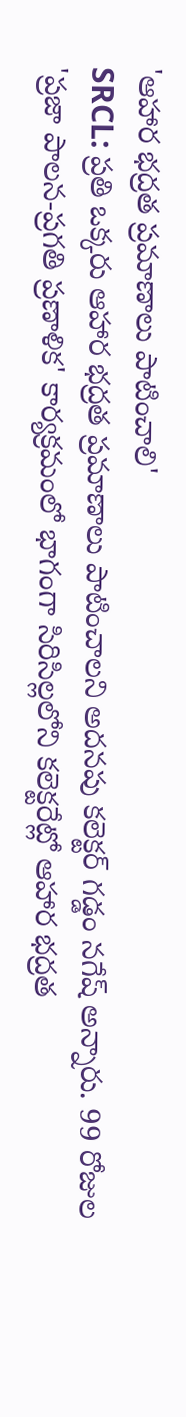'ఆహార భద్రత ప్రమాణాలు పాటించాలి'
SRCL: ప్రతి ఒక్కరు ఆహార భద్రత ప్రమాణాలు పాటించాలని అదనపు కలెక్టర్ గడ్డం నగేష్ అన్నారు. 99 రోజుల 'ప్రజా పాలన-ప్రగతి ప్రణాళిక' కార్యక్రమంలో భాగంగా సిరిసిల్లలోని కలెక్టరేట్లో ఆహార భద్రత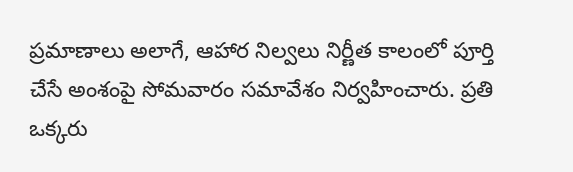ప్రమాణాలు అలాగే, ఆహార నిల్వలు నిర్ణీత కాలంలో పూర్తి చేసే అంశంపై సోమవారం సమావేశం నిర్వహించారు. ప్రతి ఒక్కరు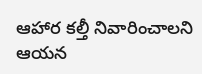ఆహార కల్తీ నివారించాలని ఆయన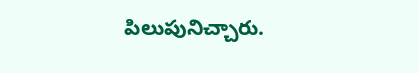పిలుపునిచ్చారు.